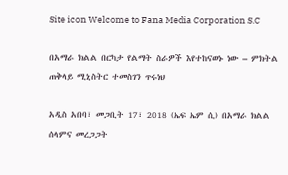Site icon Welcome to Fana Media Corporation S.C

በአማራ ክልል በርካታ የልማት ስራዎች እየተከናወኑ ነው – ምክትል ጠቅላይ ሚኒስትር ተመስገን ጥሩነህ

አዲስ አበባ፣ መጋቢት 17፣ 2018 (ኤፍ ኤም ሲ) በአማራ ክልል ሰላምና መረጋጋት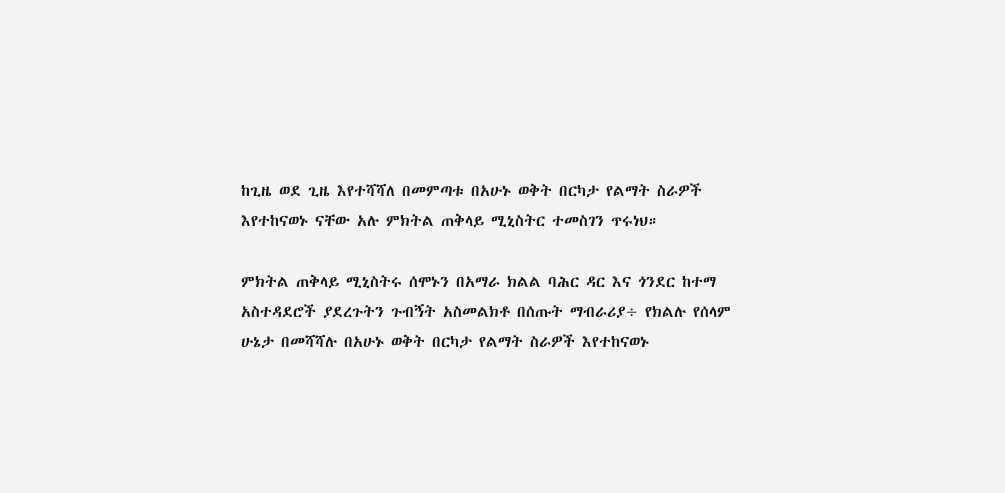ከጊዜ ወደ ጊዜ እየተሻሻለ በመምጣቱ በአሁኑ ወቅት በርካታ የልማት ስራዎች እየተከናወኑ ናቸው አሉ ምክትል ጠቅላይ ሚኒስትር ተመስገን ጥሩነህ።

ምክትል ጠቅላይ ሚኒስትሩ ሰሞኑን በአማራ ክልል ባሕር ዳር እና ጎንደር ከተማ አስተዳደሮች ያደረጉትን ጉብኝት አስመልክቶ በሰጡት ማብራሪያ÷ የክልሉ የሰላም ሁኔታ በመሻሻሉ በአሁኑ ወቅት በርካታ የልማት ስራዎች እየተከናወኑ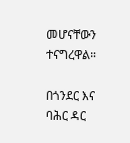መሆናቸውን ተናግረዋል።

በጎንደር እና ባሕር ዳር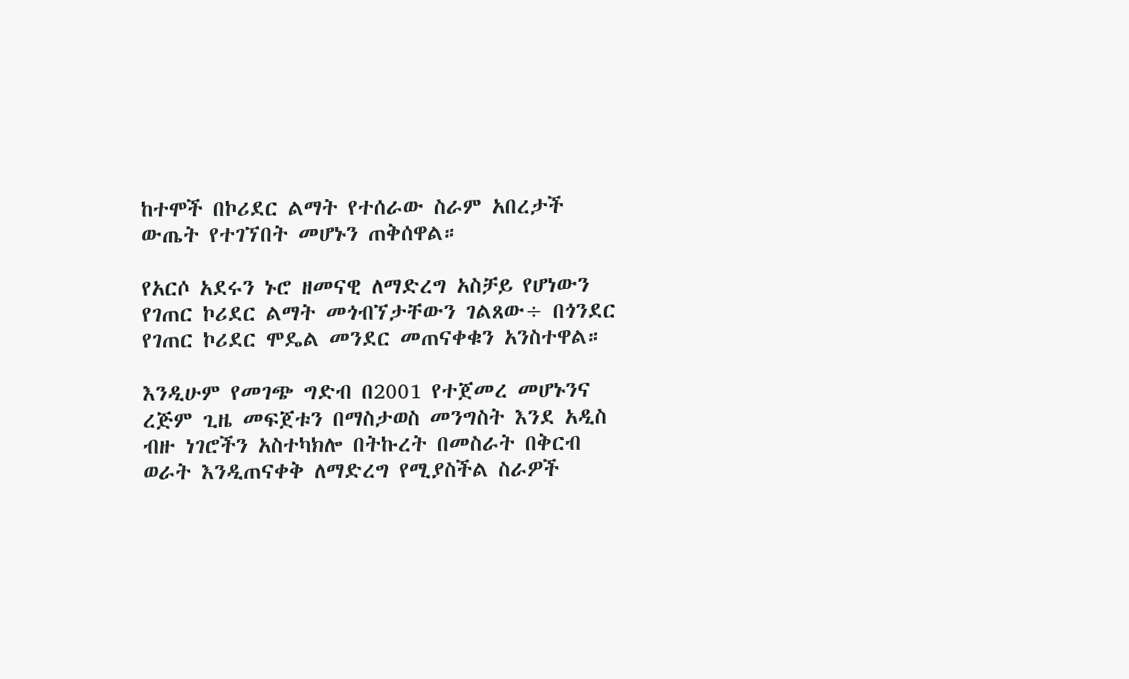ከተሞች በኮሪደር ልማት የተሰራው ስራም አበረታች ውጤት የተገኘበት መሆኑን ጠቅሰዋል።

የአርሶ አደሩን ኑሮ ዘመናዊ ለማድረግ አስቻይ የሆነውን የገጠር ኮሪደር ልማት መጎብኘታቸውን ገልጸው÷ በጎንደር የገጠር ኮሪደር ሞዴል መንደር መጠናቀቁን አንስተዋል።

እንዲሁም የመገጭ ግድብ በ2001 የተጀመረ መሆኑንና ረጅም ጊዜ መፍጀቱን በማስታወስ መንግስት እንደ አዲስ ብዙ ነገሮችን አስተካክሎ በትኩረት በመስራት በቅርብ ወራት እንዲጠናቀቅ ለማድረግ የሚያስችል ስራዎች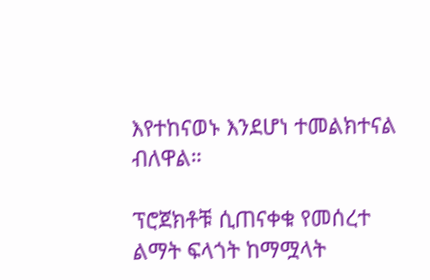እየተከናወኑ እንደሆነ ተመልክተናል ብለዋል።

ፕሮጀክቶቹ ሲጠናቀቁ የመሰረተ ልማት ፍላጎት ከማሟላት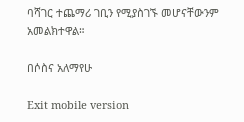ባሻገር ተጨማሪ ገቢን የሚያስገኙ መሆናቸውንም አመልክተዋል።

በሶስና አለማየሁ

Exit mobile version